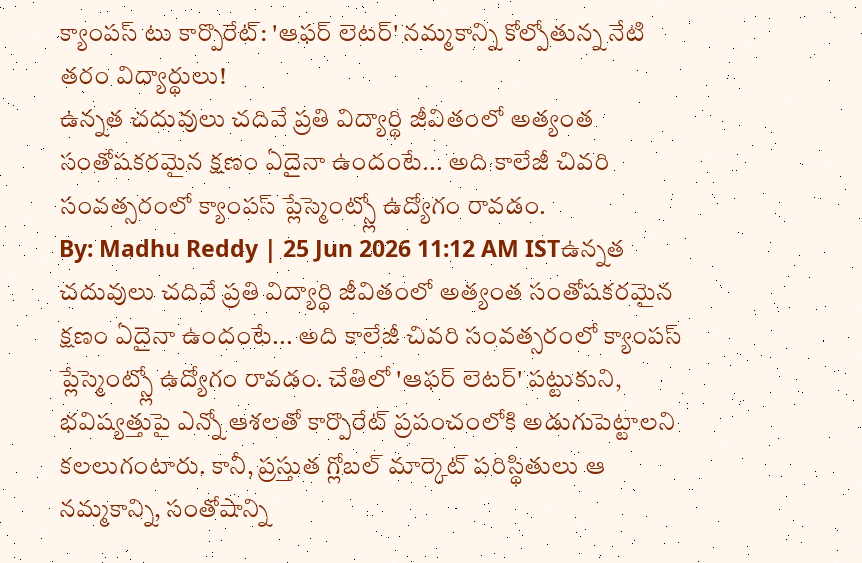క్యాంపస్ టు కార్పొరేట్: 'ఆఫర్ లెటర్' నమ్మకాన్ని కోల్పోతున్న నేటి తరం విద్యార్థులు!
ఉన్నత చదువులు చదివే ప్రతి విద్యార్థి జీవితంలో అత్యంత సంతోషకరమైన క్షణం ఏదైనా ఉందంటే... అది కాలేజీ చివరి సంవత్సరంలో క్యాంపస్ ప్లేస్మెంట్స్లో ఉద్యోగం రావడం.
By: Madhu Reddy | 25 Jun 2026 11:12 AM ISTఉన్నత చదువులు చదివే ప్రతి విద్యార్థి జీవితంలో అత్యంత సంతోషకరమైన క్షణం ఏదైనా ఉందంటే... అది కాలేజీ చివరి సంవత్సరంలో క్యాంపస్ ప్లేస్మెంట్స్లో ఉద్యోగం రావడం. చేతిలో 'ఆఫర్ లెటర్' పట్టుకుని, భవిష్యత్తుపై ఎన్నో ఆశలతో కార్పొరేట్ ప్రపంచంలోకి అడుగుపెట్టాలని కలలుగంటారు. కానీ, ప్రస్తుత గ్లోబల్ మార్కెట్ పరిస్థితులు ఆ నమ్మకాన్ని, సంతోషాన్ని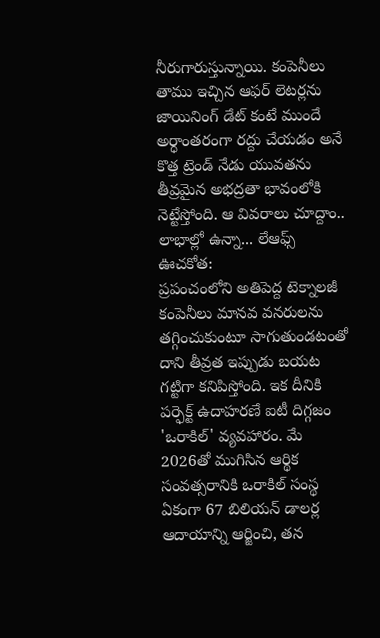నీరుగారుస్తున్నాయి. కంపెనీలు తాము ఇచ్చిన ఆఫర్ లెటర్లను జాయినింగ్ డేట్ కంటే ముందే అర్ధాంతరంగా రద్దు చేయడం అనే కొత్త ట్రెండ్ నేడు యువతను తీవ్రమైన అభద్రతా భావంలోకి నెట్టేస్తోంది. ఆ వివరాలు చూద్దాం..
లాభాల్లో ఉన్నా... లేఆఫ్స్ ఊచకోత:
ప్రపంచంలోని అతిపెద్ద టెక్నాలజీ కంపెనీలు మానవ వనరులను తగ్గించుకుంటూ సాగుతుండటంతో దాని తీవ్రత ఇప్పుడు బయట గట్టిగా కనిపిస్తోంది. ఇక దీనికి పర్ఫెక్ట్ ఉదాహరణే ఐటీ దిగ్గజం 'ఒరాకిల్' వ్యవహారం. మే 2026తో ముగిసిన ఆర్థిక సంవత్సరానికి ఒరాకిల్ సంస్థ ఏకంగా 67 బిలియన్ డాలర్ల ఆదాయాన్ని ఆర్జించి, తన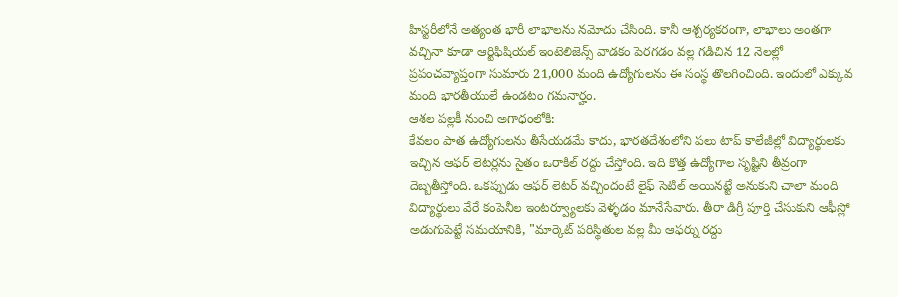హిస్టరీలోనే అత్యంత భారీ లాభాలను నమోదు చేసింది. కానీ ఆశ్చర్యకరంగా, లాభాలు అంతగా వచ్చినా కూడా ఆర్టిఫిషియల్ ఇంటెలిజెన్స్ వాడకం పెరగడం వల్ల గడిచిన 12 నెలల్లో ప్రపంచవ్యాప్తంగా సుమారు 21,000 మంది ఉద్యోగులను ఈ సంస్థ తొలగించింది. ఇందులో ఎక్కువ మంది భారతీయులే ఉండటం గమనార్హం.
ఆశల పల్లకీ నుంచి అగాధంలోకి:
కేవలం పాత ఉద్యోగులను తీసేయడమే కాదు, భారతదేశంలోని పలు టాప్ కాలేజీల్లో విద్యార్థులకు ఇచ్చిన ఆఫర్ లెటర్లను సైతం ఒరాకిల్ రద్దు చేస్తోంది. ఇది కొత్త ఉద్యోగాల సృష్టిని తీవ్రంగా దెబ్బతీస్తోంది. ఒకప్పుడు ఆఫర్ లెటర్ వచ్చిందంటే లైఫ్ సెటిల్ అయినట్టే అనుకుని చాలా మంది విద్యార్థులు వేరే కంపెనీల ఇంటర్వ్యూలకు వెళ్ళడం మానేసేవారు. తీరా డిగ్రీ పూర్తి చేసుకుని ఆఫీస్లో అడుగుపెట్టే సమయానికి, "మార్కెట్ పరిస్థితుల వల్ల మీ ఆఫర్ను రద్దు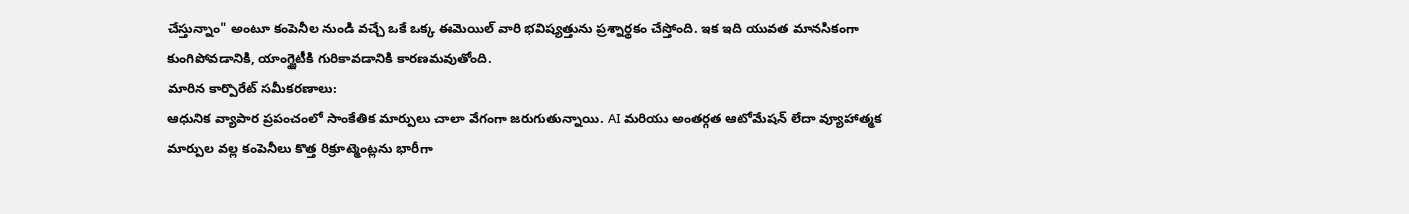చేస్తున్నాం" అంటూ కంపెనీల నుండి వచ్చే ఒకే ఒక్క ఈమెయిల్ వారి భవిష్యత్తును ప్రశ్నార్థకం చేస్తోంది. ఇక ఇది యువత మానసికంగా కుంగిపోవడానికి, యాంగ్జైటీకి గురికావడానికి కారణమవుతోంది.
మారిన కార్పొరేట్ సమీకరణాలు:
ఆధునిక వ్యాపార ప్రపంచంలో సాంకేతిక మార్పులు చాలా వేగంగా జరుగుతున్నాయి. AI మరియు అంతర్గత ఆటోమేషన్ లేదా వ్యూహాత్మక మార్పుల వల్ల కంపెనీలు కొత్త రిక్రూట్మెంట్లను భారీగా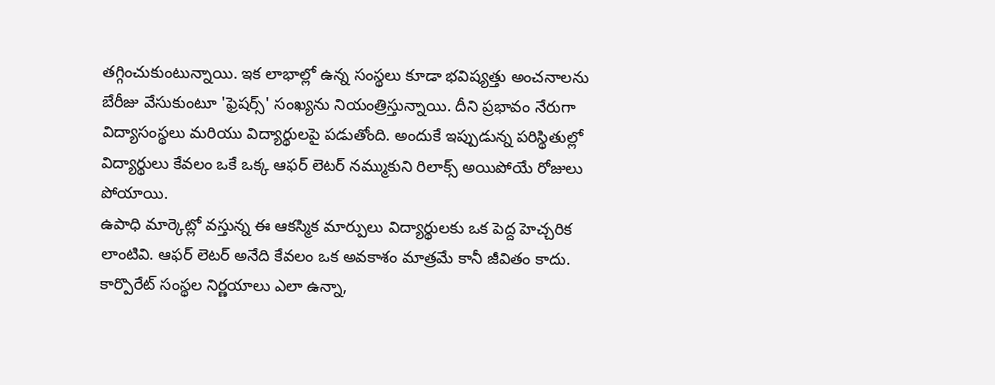తగ్గించుకుంటున్నాయి. ఇక లాభాల్లో ఉన్న సంస్థలు కూడా భవిష్యత్తు అంచనాలను బేరీజు వేసుకుంటూ 'ఫ్రెషర్స్' సంఖ్యను నియంత్రిస్తున్నాయి. దీని ప్రభావం నేరుగా విద్యాసంస్థలు మరియు విద్యార్థులపై పడుతోంది. అందుకే ఇప్పుడున్న పరిస్థితుల్లో విద్యార్థులు కేవలం ఒకే ఒక్క ఆఫర్ లెటర్ నమ్ముకుని రిలాక్స్ అయిపోయే రోజులు పోయాయి.
ఉపాధి మార్కెట్లో వస్తున్న ఈ ఆకస్మిక మార్పులు విద్యార్థులకు ఒక పెద్ద హెచ్చరిక లాంటివి. ఆఫర్ లెటర్ అనేది కేవలం ఒక అవకాశం మాత్రమే కానీ జీవితం కాదు. కార్పొరేట్ సంస్థల నిర్ణయాలు ఎలా ఉన్నా,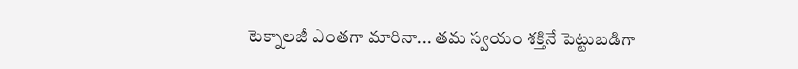టెక్నాలజీ ఎంతగా మారినా... తమ స్వయం శక్తినే పెట్టుబడిగా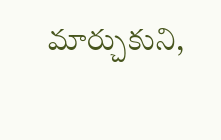మార్చుకుని,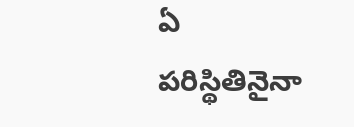ఏ పరిస్థితినైనా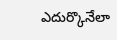ఎదుర్కొనేలా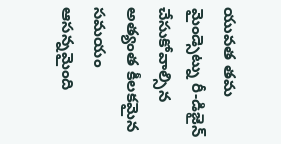యువత తమ మైండ్సెట్ను రీ-డిజైన్ చేసుకోవాల్సిన అత్యంత కీలకమైన సమయం ఆసన్నమైంది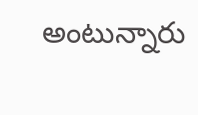అంటున్నారు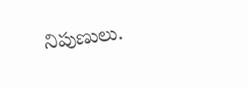నిపుణులు.